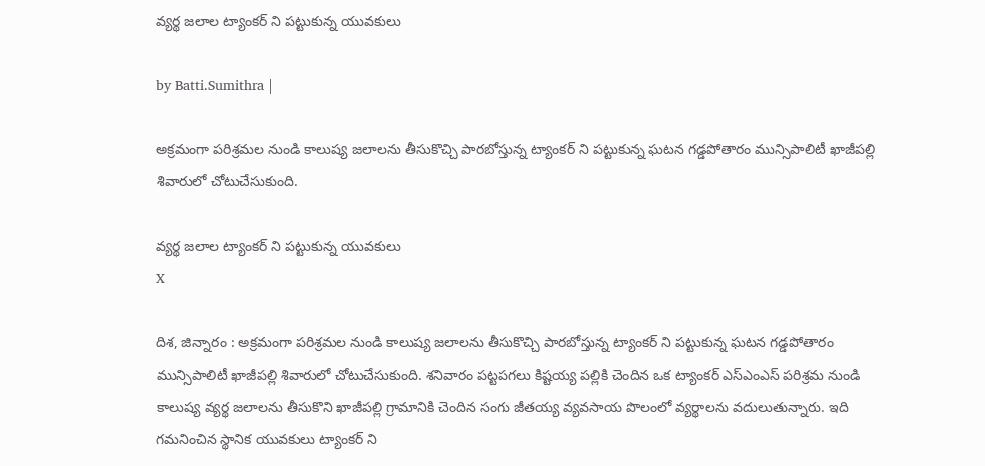వ్యర్థ జలాల ట్యాంకర్ ని పట్టుకున్న యువకులు

by Batti.Sumithra |

అక్రమంగా పరిశ్రమల నుండి కాలుష్య జలాలను తీసుకొచ్చి పారబోస్తున్న ట్యాంకర్ ని పట్టుకున్న ఘటన గడ్డపోతారం మున్సిపాలిటీ ఖాజీపల్లి శివారులో చోటుచేసుకుంది.

వ్యర్థ జలాల ట్యాంకర్ ని పట్టుకున్న యువకులు
X

దిశ, జిన్నారం : అక్రమంగా పరిశ్రమల నుండి కాలుష్య జలాలను తీసుకొచ్చి పారబోస్తున్న ట్యాంకర్ ని పట్టుకున్న ఘటన గడ్డపోతారం మున్సిపాలిటీ ఖాజీపల్లి శివారులో చోటుచేసుకుంది. శనివారం పట్టపగలు కిష్టయ్య పల్లికి చెందిన ఒక ట్యాంకర్ ఎస్ఎంఎస్ పరిశ్రమ నుండి కాలుష్య వ్యర్థ జలాలను తీసుకొని ఖాజీపల్లి గ్రామానికి చెందిన సంగు జీతయ్య వ్యవసాయ పొలంలో వ్యర్థాలను వదులుతున్నారు. ఇది గమనించిన స్థానిక యువకులు ట్యాంకర్ ని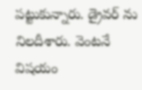పట్టుకున్నారు. డ్రైవర్ ను నిలదీశారు. వెంటనే విషయం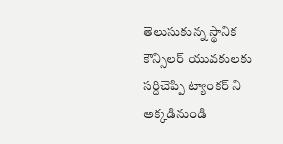తెలుసుకున్న స్థానిక కౌన్సిలర్ యువకులకు సర్దిచెప్పి ట్యాంకర్ ని అక్కడినుండి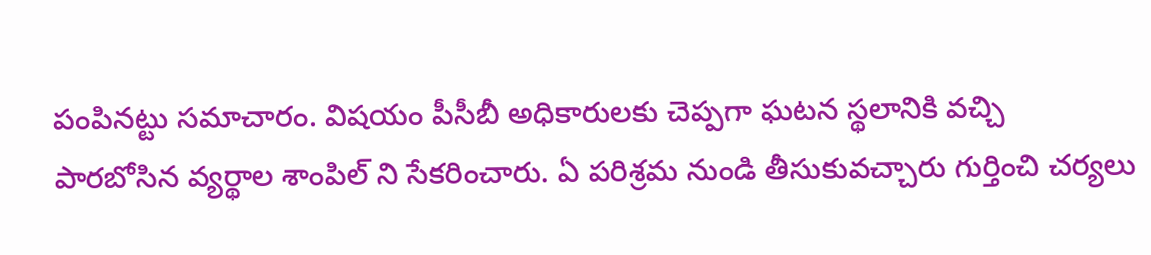పంపినట్టు సమాచారం. విషయం పీసీబీ అధికారులకు చెప్పగా ఘటన స్థలానికి వచ్చి పారబోసిన వ్యర్థాల శాంపిల్ ని సేకరించారు. ఏ పరిశ్రమ నుండి తీసుకువచ్చారు గుర్తించి చర్యలు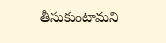తీసుకుంటామని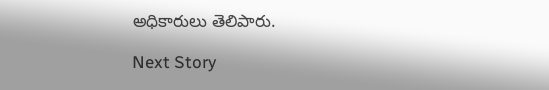అధికారులు తెలిపారు.

Next Story